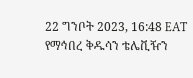22 ግንቦት 2023, 16:48 EAT
የማኅበረ ቅዱሳን ቴሌቪዥን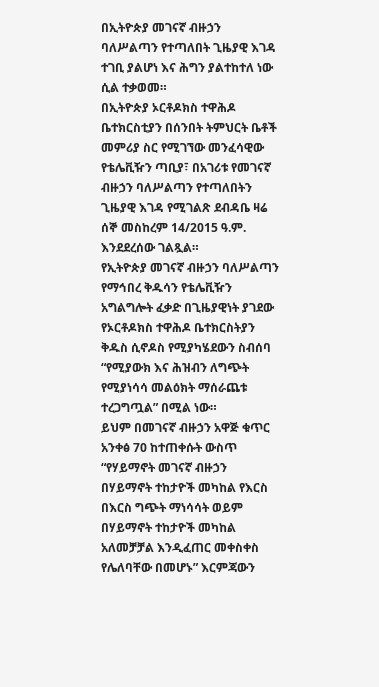በኢትዮጵያ መገናኛ ብዙኃን ባለሥልጣን የተጣለበት ጊዜያዊ እገዳ ተገቢ ያልሆነ እና ሕግን ያልተከተለ ነው ሲል ተቃወመ።
በኢትዮጵያ ኦርቶዶክስ ተዋሕዶ ቤተክርስቲያን በሰንበት ትምህርት ቤቶች መምሪያ ስር የሚገኘው መንፈሳዊው የቴሌቪዥን ጣቢያ፣ በአገሪቱ የመገናኛ ብዙኃን ባለሥልጣን የተጣለበትን ጊዜያዊ እገዳ የሚገልጽ ደብዳቤ ዛሬ ሰኞ መስከረም 14/2015 ዓ.ም. እንደደረሰው ገልጿል።
የኢትዮጵያ መገናኛ ብዙኃን ባለሥልጣን የማኅበረ ቅዱሳን የቴሌቪዥን አግልግሎት ፈቃድ በጊዜያዊነት ያገደው የኦርቶዶክስ ተዋሕዶ ቤተክርስትያን ቅዱስ ሲኖዶስ የሚያካሄደውን ስብሰባ “የሚያውክ እና ሕዝብን ለግጭት የሚያነሳሳ መልዕክት ማሰራጨቱ ተረጋግጧል” በሚል ነው።
ይህም በመገናኛ ብዙኃን አዋጅ ቁጥር አንቀፅ 70 ከተጠቀሱት ውስጥ “የሃይማኖት መገናኛ ብዙኃን በሃይማኖት ተከታዮች መካከል የእርስ በእርስ ግጭት ማነሳሳት ወይም በሃይማኖት ተከታዮች መካከል አለመቻቻል እንዲፈጠር መቀስቀስ የሌለባቸው በመሆኑ” እርምጃውን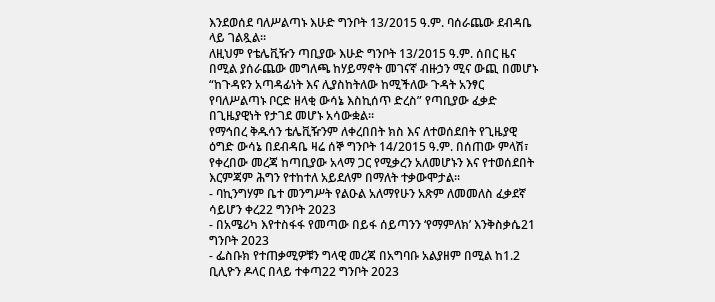እንደወሰደ ባለሥልጣኑ እሁድ ግንቦት 13/2015 ዓ.ም. ባሰራጨው ደብዳቤ ላይ ገልጿል።
ለዚህም የቴሌቪዥን ጣቢያው እሁድ ግንቦት 13/2015 ዓ.ም. ሰበር ዜና በሚል ያሰራጨው መግለጫ ከሃይማኖት መገናኛ ብዙኃን ሚና ውጪ በመሆኑ “ከጉዳዩን አጣዳፊነት እና ሊያስከትለው ከሚችለው ጉዳት አንፃር የባለሥልጣኑ ቦርድ ዘላቂ ውሳኔ እስኪሰጥ ድረስ” የጣቢያው ፈቃድ በጊዜያዊነት የታገደ መሆኑ አሳውቋል።
የማኅበረ ቅዱሳን ቴሌቪዥንም ለቀረበበት ክስ እና ለተወሰደበት የጊዜያዊ ዕግድ ውሳኔ በደብዳቤ ዛሬ ሰኞ ግንቦት 14/2015 ዓ.ም. በሰጠው ምላሽ፣ የቀረበው መረጃ ከጣቢያው አላማ ጋር የሚቃረን አለመሆኑን እና የተወሰደበት እርምጃም ሕግን የተከተለ አይደለም በማለት ተቃውሞታል።
- ባኪንግሃም ቤተ መንግሥት የልዑል አለማየሁን አጽም ለመመለስ ፈቃደኛ ሳይሆን ቀረ22 ግንቦት 2023
- በአሜሪካ እየተስፋፋ የመጣው በይፋ ሰይጣንን ‘የማምለክ’ እንቅስቃሴ21 ግንቦት 2023
- ፌስቡክ የተጠቃሚዎቹን ግላዊ መረጃ በአግባቡ አልያዘም በሚል ከ1.2 ቢሊዮን ዶላር በላይ ተቀጣ22 ግንቦት 2023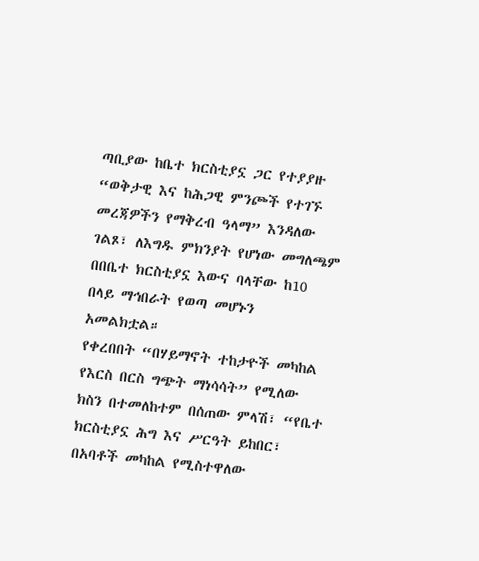ጣቢያው ከቤተ ክርስቲያኗ ጋር የተያያዙ “ወቅታዊ እና ከሕጋዊ ምንጮች የተገኙ መረጃዎችን የማቅረብ ዓላማ” እንዳለው ገልጾ፣ ለእግዱ ምክንያት የሆነው መግለጫም በበቤተ ክርስቲያኗ እውና ባላቸው ከ10 በላይ ማኅበራት የወጣ መሆኑን አመልክቷል።
የቀረበበት “በሃይማኖት ተከታዮች መካከል የእርስ በርስ ግጭት ማነሳሳት” የሚለው ክስን በተመለከተም በሰጠው ምላሽ፣ “የቤተ ክርስቲያኗ ሕግ እና ሥርዓት ይከበር፣ በአባቶች መካከል የሚስተዋለው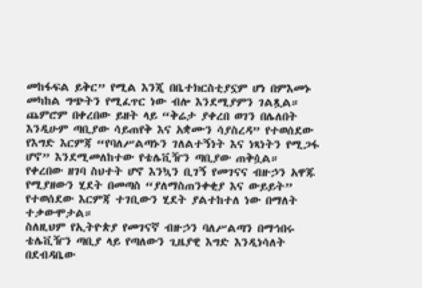መከፋፍል ይቅር” የሚል እንጂ በቤተክርስቲያኗም ሆነ በምእመኑ መካከል ግጭትን የሚፈጥር ነው ብሎ እንደሚያምን ገልጿል።
ጨምሮም በቀረበው ይዘት ላይ “ቅሬታ ያቀረበ ወገን በሌለበት እንዲሁም ጣቢያው ሳይጠየቅ እና አቋሙን ሳያስረዳ” የተወሰደው የእግድ እርምጃ “የባለሥልጣኑን ገለልተኝነት እና ነጻነትን የሚጋፋ ሆኖ” እንደሚመለከተው የቴሌቪዥን ጣቢያው ጠቅሷል።
የቀረበው ዘገባ ስህተት ሆኖ እንኳን ቢገኝ የመገናና ብዙኃን አዋጁ የሚያዘውን ሂደት በመጣስ “ያለማስጠንቀቂያ እና ውይይት” የተወሰደው እርምጃ ተገቢውን ሂደት ያልተከተለ ነው በማለት ተቃውሞታል።
ስለዚህም የኢትዮጵያ የመገናኛ ብዙኃን ባለሥልጣን በማኅበሩ ቴሌቪዥን ጣቢያ ላይ የጣለውን ጊዜያዊ እግድ እንዲነሳለት በደብዳቤው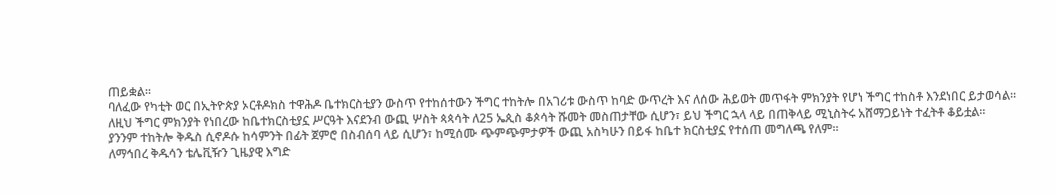ጠይቋል።
ባለፈው የካቲት ወር በኢትዮጵያ ኦርቶዶክስ ተዋሕዶ ቤተክርስቲያን ውስጥ የተከሰተውን ችግር ተከትሎ በአገሪቱ ውስጥ ከባድ ውጥረት እና ለሰው ሕይወት መጥፋት ምክንያት የሆነ ችግር ተከስቶ እንደነበር ይታወሳል።
ለዚህ ችግር ምክንያት የነበረው ከቤተክርስቲያኗ ሥርዓት እናደንብ ውጪ ሦስት ጳጳሳት ለ25 ኤጲስ ቆጶሳት ሹመት መስጠታቸው ሲሆን፣ ይህ ችግር ኋላ ላይ በጠቅላይ ሚኒስትሩ አሸማጋይነት ተፈትቶ ቆይቷል።
ያንንም ተከትሎ ቅዱስ ሲኖዶሱ ከሳምንት በፊት ጀምሮ በስብሰባ ላይ ሲሆን፣ ከሚሰሙ ጭምጭምታዎች ውጪ አስካሁን በይፋ ከቤተ ክርስቲያኗ የተሰጠ መግለጫ የለም።
ለማኅበረ ቅዱሳን ቴሌቪዥን ጊዜያዊ እግድ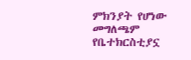ምክንያት የሆነው መግለጫም የቤተክርስቲያኗ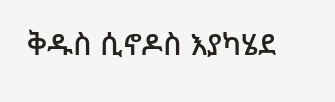ቅዱስ ሲኖዶስ እያካሄደ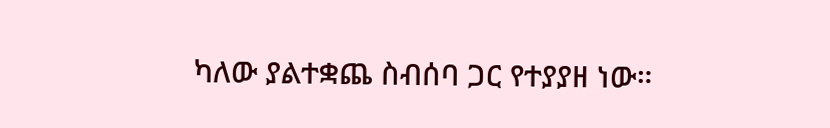ካለው ያልተቋጨ ስብሰባ ጋር የተያያዘ ነው።